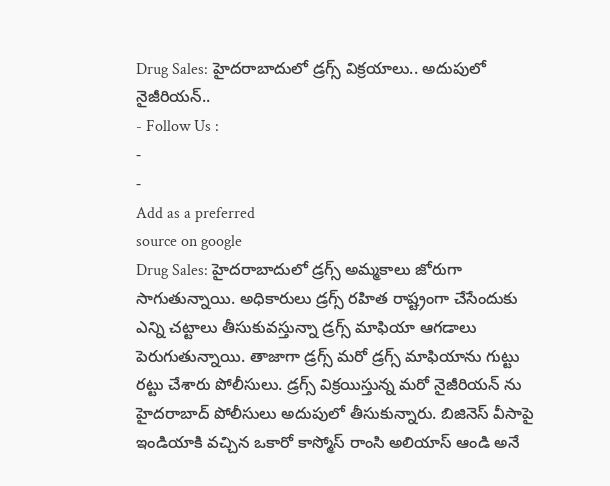Drug Sales: హైదరాబాదులో డ్రగ్స్ విక్రయాలు.. అదుపులో నైజీరియన్..
- Follow Us :
-
-
Add as a preferred
source on google
Drug Sales: హైదరాబాదులో డ్రగ్స్ అమ్మకాలు జోరుగా సాగుతున్నాయి. అధికారులు డ్రగ్స్ రహిత రాష్ట్రంగా చేసేందుకు ఎన్ని చట్టాలు తీసుకువస్తున్నా డ్రగ్స్ మాఫియా ఆగడాలు పెరుగుతున్నాయి. తాజాగా డ్రగ్స్ మరో డ్రగ్స్ మాఫియాను గుట్టు రట్టు చేశారు పోలీసులు. డ్రగ్స్ విక్రయిస్తున్న మరో నైజీరియన్ ను హైదరాబాద్ పోలీసులు అదుపులో తీసుకున్నారు. బిజినెస్ వీసాపై ఇండియాకి వచ్చిన ఒకారో కాస్మోస్ రాంసి అలియాస్ ఆండి అనే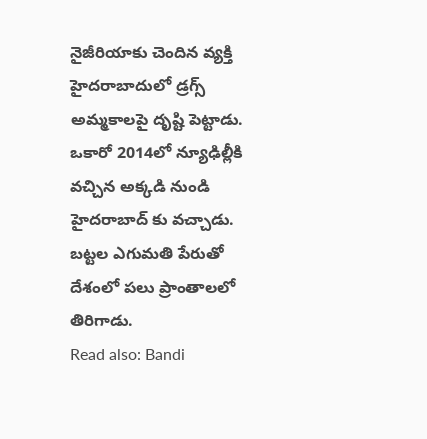నైజీరియాకు చెందిన వ్యక్తి హైదరాబాదులో డ్రగ్స్ అమ్మకాలపై దృష్టి పెట్టాడు. ఒకారో 2014లో న్యూఢిల్లీకి వచ్చిన అక్కడి నుండి హైదరాబాద్ కు వచ్చాడు. బట్టల ఎగుమతి పేరుతో దేశంలో పలు ప్రాంతాలలో తిరిగాడు.
Read also: Bandi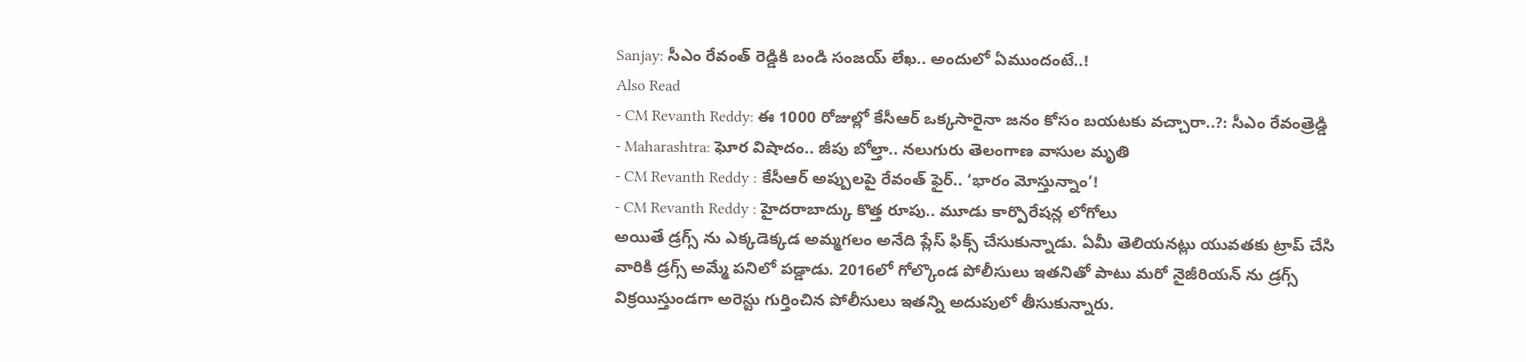Sanjay: సీఎం రేవంత్ రెడ్డికి బండి సంజయ్ లేఖ.. అందులో ఏముందంటే..!
Also Read
- CM Revanth Reddy: ఈ 1000 రోజుల్లో కేసీఆర్ ఒక్కసారైనా జనం కోసం బయటకు వచ్చారా..?: సీఎం రేవంత్రెడ్డి
- Maharashtra: ఘోర విషాదం.. జీపు బోల్తా.. నలుగురు తెలంగాణ వాసుల మృతి
- CM Revanth Reddy : కేసీఆర్ అప్పులపై రేవంత్ ఫైర్.. ‘భారం మోస్తున్నాం’!
- CM Revanth Reddy : హైదరాబాద్కు కొత్త రూపు.. మూడు కార్పొరేషన్ల లోగోలు
అయితే డ్రగ్స్ ను ఎక్కడెక్కడ అమ్మగలం అనేది ప్లేస్ ఫిక్స్ చేసుకున్నాడు. ఏమీ తెలియనట్లు యువతకు ట్రాప్ చేసి వారికి డ్రగ్స్ అమ్మే పనిలో పడ్డాడు. 2016లో గోల్కొండ పోలీసులు ఇతనితో పాటు మరో నైజీరియన్ ను డ్రగ్స్ విక్రయిస్తుండగా అరెస్టు గుర్తించిన పోలీసులు ఇతన్ని అదుపులో తీసుకున్నారు.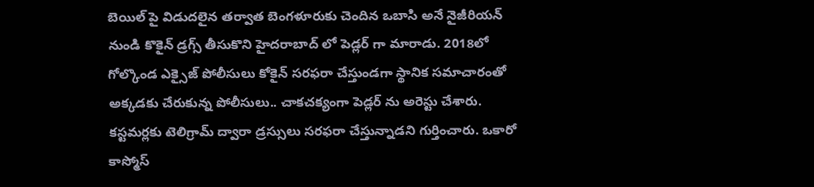బెయిల్ పై విడుదలైన తర్వాత బెంగళూరుకు చెందిన ఒబాసి అనే నైజీరియన్ నుండి కొకైన్ డ్రగ్స్ తీసుకొని హైదరాబాద్ లో పెడ్లర్ గా మారాడు. 2018లో గోల్కొండ ఎక్సైజ్ పోలీసులు కోకైన్ సరఫరా చేస్తుండగా స్థానిక సమాచారంతో అక్కడకు చేరుకున్న పోలీసులు.. చాకచక్యంగా పెడ్లర్ ను అరెస్టు చేశారు. కస్టమర్లకు టెలిగ్రామ్ ద్వారా డ్రస్సులు సరఫరా చేస్తున్నాడని గుర్తించారు. ఒకారో కాస్మోస్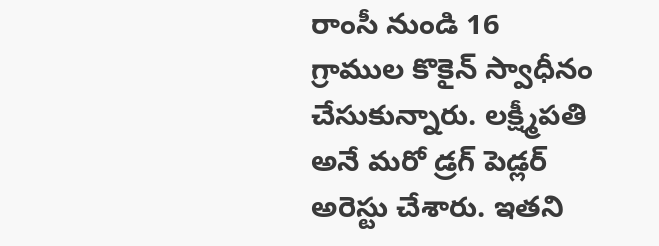రాంసీ నుండి 16 గ్రాముల కొకైన్ స్వాధీనం చేసుకున్నారు. లక్ష్మీపతి అనే మరో డ్రగ్ పెడ్లర్ అరెస్టు చేశారు. ఇతని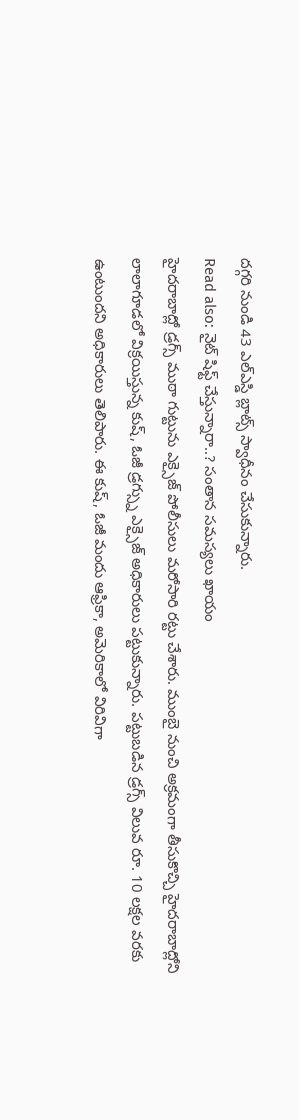దగ్గరి నుండి 43 ఎల్ఎస్డి బ్లాట్స్ స్వాధీనం చేసుకున్నారు.
Read also: నైట్ షిఫ్ట్ చేస్తున్నారా..? సంతాన సమస్యలు ఖాయం
హైదరాబాద్లో డ్రగ్స్ ముఠా గుట్టును ఎక్సైజ్ పోలీసులు మరోసారి రట్టు చేశారు. ముంబై నుంచి అక్రమంగా తీసుకొచ్చి హైదరాబాద్లోని లాలాగూడలో విక్రయిస్తున్న కుష్, ఓజీ డ్రగ్స్ను ఎక్సైజ్ అధికారులు పట్టుకున్నారు. పట్టుబడిన డ్రగ్స్ విలువ రూ. 10 లక్షల వరకు ఉంటుందని అధికారులు తెలిపారు. ఈ కుష్, ఓజీ మందు ఆఫ్రికా, అమెరికాలో విరివిగా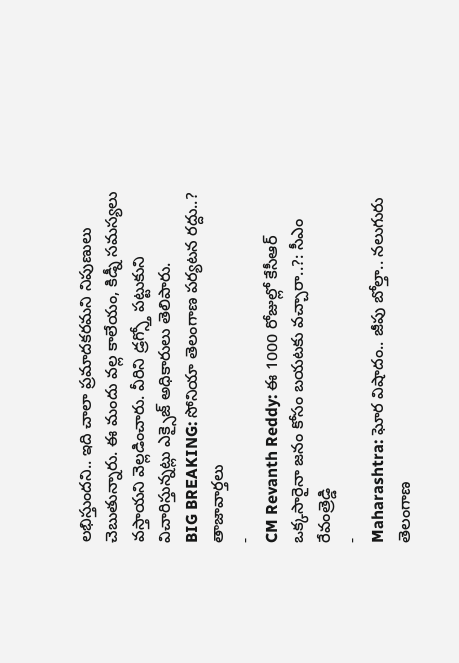లభిస్తుందని.. ఇది చాలా ప్రమాదకరమని నిపుణులు చెబుతున్నారు. ఈ మందు వల్ల కాలేయం, కిడ్నీ సమస్యలు వస్తాయని వెల్లడించారు. వీరిని డ్రగ్స్తో పట్టుకుని విచారిస్తున్నట్లు ఎక్సైజ్ అధికారులు తెలిపారు.
BIG BREAKING: సోనియా తెలంగాణ పర్యటన రద్దు..?
తాజావార్తలు
-
CM Revanth Reddy: ఈ 1000 రోజుల్లో కేసీఆర్ ఒక్కసారైనా జనం కోసం బయటకు వచ్చారా..?: సీఎం రేవంత్రెడ్డి
-
Maharashtra: ఘోర విషాదం.. జీపు బోల్తా.. నలుగురు తెలంగాణ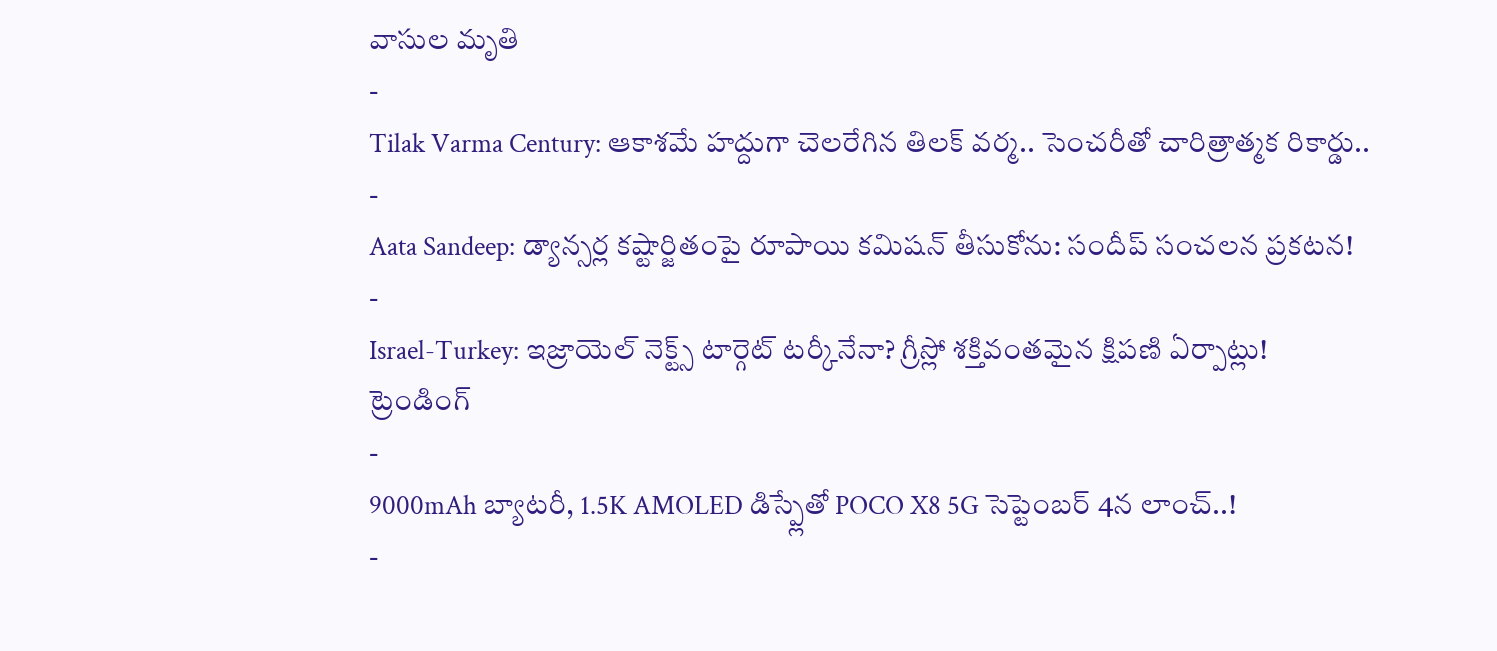వాసుల మృతి
-
Tilak Varma Century: ఆకాశమే హద్దుగా చెలరేగిన తిలక్ వర్మ.. సెంచరీతో చారిత్రాత్మక రికార్డు..
-
Aata Sandeep: డ్యాన్సర్ల కష్టార్జితంపై రూపాయి కమిషన్ తీసుకోను: సందీప్ సంచలన ప్రకటన!
-
Israel-Turkey: ఇజ్రాయెల్ నెక్ట్స్ టార్గెట్ టర్కీనేనా? గ్రీస్లో శక్తివంతమైన క్షిపణి ఏర్పాట్లు!
ట్రెండింగ్
-
9000mAh బ్యాటరీ, 1.5K AMOLED డిస్ప్లేతో POCO X8 5G సెప్టెంబర్ 4న లాంచ్..!
-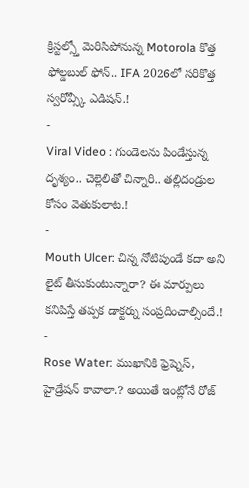క్రిస్టల్స్తో మెరిసిపోనున్న Motorola కొత్త ఫోల్డబుల్ ఫోన్.. IFA 2026లో సరికొత్త స్వరోవ్స్కీ ఎడిషన్.!
-
Viral Video : గుండెలను పిండేస్తున్న దృశ్యం.. చెల్లెలితో చిన్నారి.. తల్లిదండ్రుల కోసం వెతుకులాట.!
-
Mouth Ulcer: చిన్న నోటిపుండే కదా అని లైట్ తీసుకుంటున్నారా? ఈ మార్పులు కనిపిస్తే తప్పక డాక్టర్ను సంప్రదించాల్సిందే.!
-
Rose Water: ముఖానికి ఫ్రెష్నెస్, హైడ్రేషన్ కావాలా.? అయితే ఇంట్లోనే రోజ్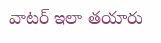వాటర్ ఇలా తయారు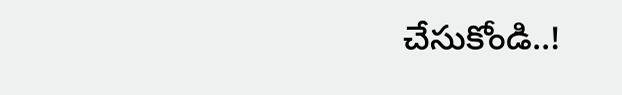చేసుకోండి..!